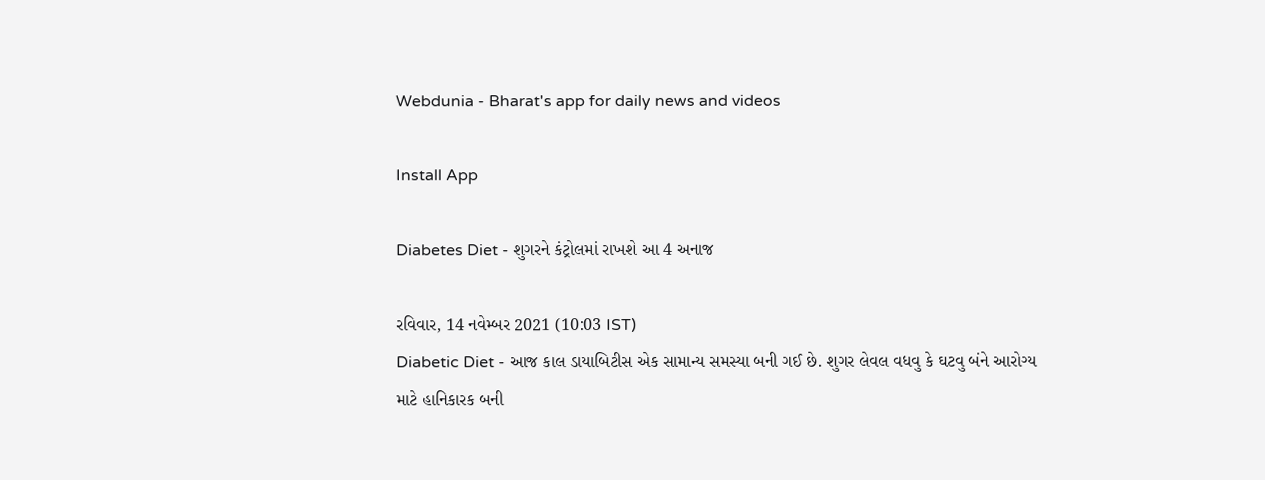Webdunia - Bharat's app for daily news and videos

Install App

Diabetes Diet - શુગરને કંટ્રોલમાં રાખશે આ 4 અનાજ

રવિવાર, 14 નવેમ્બર 2021 (10:03 IST)
Diabetic Diet - આજ કાલ ડાયાબિટીસ એક સામાન્ય સમસ્યા બની ગઈ છે. શુગર લેવલ વધવુ કે ઘટવુ બંને આરોગ્ય માટે હાનિકારક બની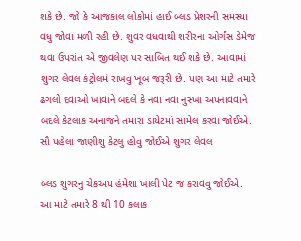શકે છે. જો કે આજકાલ લોકોમાં હાઈ બ્લડ પ્રેશરની સમસ્યા વધુ જોવા મળી રહી છે. શુવર વધવાથી શરીરના ઓર્ગંસ ડેમેજ થવા ઉપરાંત એ જીવલેણ પર સાબિત થઈ શકે છે. આવામાં શુગર લેવલ કંટ્રોલમં રાખવુ ખૂબ જરૂરી છે. પણ આ માટે તમારે ઢગલો દવાઓ ખાવાને બદલે કે નવા નવા નુસ્ખા અપનાવવાને બદલે કેટલાક અનાજને તમારા ડાયેટમાં સામેલ કરવા જોઈએ.
સૌ પહેલા જાણીશુ કેટલુ હોવુ જોઈએ શુગર લેવલ

બ્લડ શુગરનુ ચેકઅપ હંમેશા ખાલી પેટ જ કરાવવુ જોઈએ.
આ માટે તમારે 8 થી 10 કલાક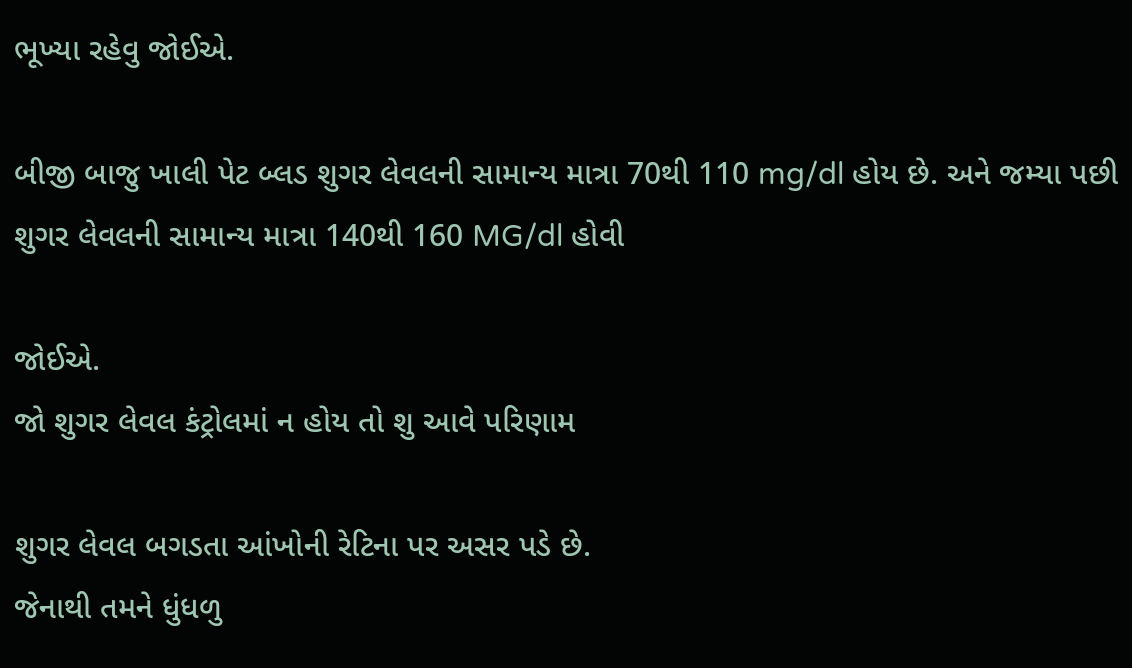ભૂખ્યા રહેવુ જોઈએ.

બીજી બાજુ ખાલી પેટ બ્લડ શુગર લેવલની સામાન્ય માત્રા 70થી 110 mg/dl હોય છે. અને જમ્યા પછી શુગર લેવલની સામાન્ય માત્રા 140થી 160 MG/dl હોવી

જોઈએ.
જો શુગર લેવલ કંટ્રોલમાં ન હોય તો શુ આવે પરિણામ

શુગર લેવલ બગડતા આંખોની રેટિના પર અસર પડે છે.
જેનાથી તમને ધુંધળુ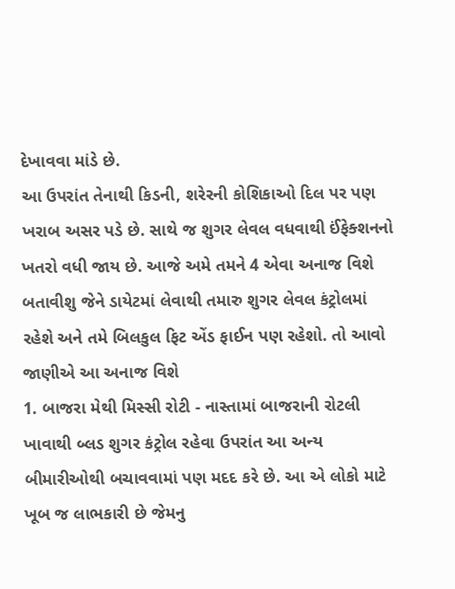દેખાવવા માંડે છે.
આ ઉપરાંત તેનાથી કિડની, શરેરની કોશિકાઓ દિલ પર પણ ખરાબ અસર પડે છે. સાથે જ શુગર લેવલ વધવાથી ઈંફેક્શનનો ખતરો વધી જાય છે. આજે અમે તમને 4 એવા અનાજ વિશે બતાવીશુ જેને ડાયેટમાં લેવાથી તમારુ શુગર લેવલ કંટ્રોલમાં રહેશે અને તમે બિલકુલ ફિટ એંડ ફાઈન પણ રહેશો. તો આવો જાણીએ આ અનાજ વિશે
1. બાજરા મેથી મિસ્સી રોટી - નાસ્તામાં બાજરાની રોટલી ખાવાથી બ્લડ શુગર કંટ્રોલ રહેવા ઉપરાંત આ અન્ય બીમારીઓથી બચાવવામાં પણ મદદ કરે છે. આ એ લોકો માટે ખૂબ જ લાભકારી છે જેમનુ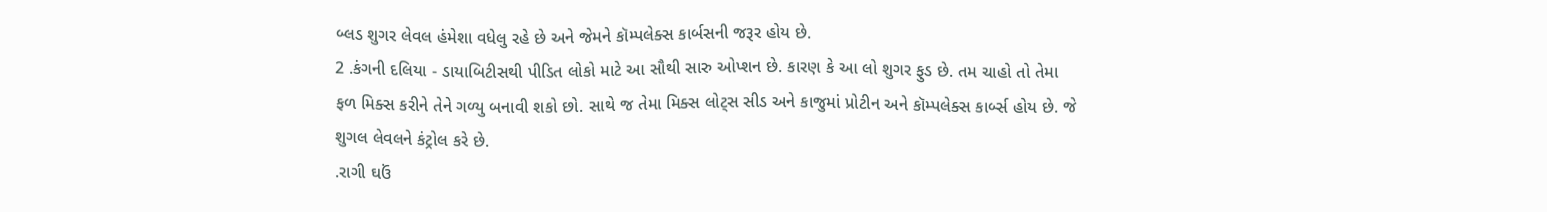બ્લડ શુગર લેવલ હંમેશા વધેલુ રહે છે અને જેમને કૉમ્પલેક્સ કાર્બસની જરૂર હોય છે.
2 .કંગની દલિયા - ડાયાબિટીસથી પીડિત લોકો માટે આ સૌથી સારુ ઓપ્શન છે. કારણ કે આ લો શુગર ફુડ છે. તમ ચાહો તો તેમા ફળ મિક્સ કરીને તેને ગળ્યુ બનાવી શકો છો. સાથે જ તેમા મિક્સ લોટ્સ સીડ અને કાજુમાં પ્રોટીન અને કૉમ્પલેક્સ કાર્બ્સ હોય છે. જે શુગલ લેવલને કંટ્રોલ કરે છે.
.રાગી ઘઉં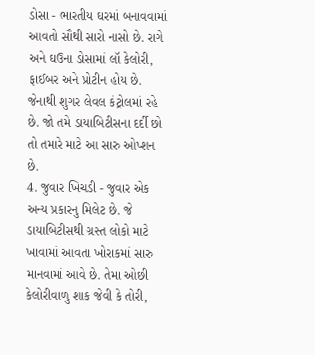ડોસા - ભારતીય ઘરમાં બનાવવામાં આવતો સૌથી સારો નાસો છે. રાગે અને ઘઉના ડોસામાં લૉ કેલોરી, ફાઈબર અને પ્રોટીન હોય છે. જેનાથી શુગર લેવલ કંટ્રોલમાં રહે છે. જો તમે ડાયાબિટીસના દર્દી છો તો તમારે માટે આ સારુ ઓપ્શન છે.
4. જુવાર ખિચડી - જુવાર એક અન્ય પ્રકારનુ મિલેટ છે. જે ડાયાબિટીસથી ગ્રસ્ત લોકો માટે ખાવામાં આવતા ખોરાકમાં સારુ માનવામાં આવે છે. તેમા ઓછી કેલોરીવાળુ શાક જેવી કે તોરી,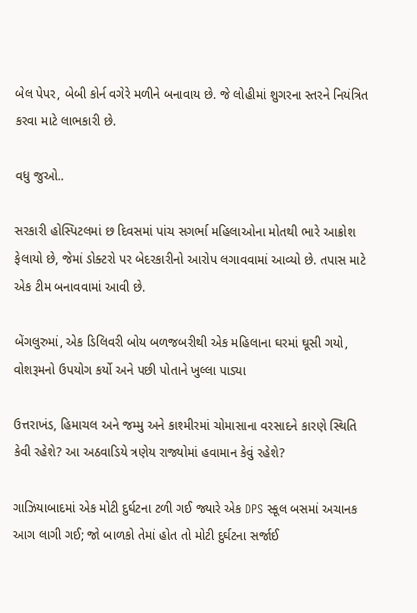બેલ પેપર, બેબી કોર્ન વગેરે મળીને બનાવાય છે. જે લોહીમાં શુગરના સ્તરને નિયંત્રિત કરવા માટે લાભકારી છે.

વધુ જુઓ..

સરકારી હોસ્પિટલમાં છ દિવસમાં પાંચ સગર્ભા મહિલાઓના મોતથી ભારે આક્રોશ ફેલાયો છે, જેમાં ડોક્ટરો પર બેદરકારીનો આરોપ લગાવવામાં આવ્યો છે. તપાસ માટે એક ટીમ બનાવવામાં આવી છે.

બેંગલુરુમાં, એક ડિલિવરી બોય બળજબરીથી એક મહિલાના ઘરમાં ઘૂસી ગયો, વોશરૂમનો ઉપયોગ કર્યો અને પછી પોતાને ખુલ્લા પાડ્યા

ઉત્તરાખંડ, હિમાચલ અને જમ્મુ અને કાશ્મીરમાં ચોમાસાના વરસાદને કારણે સ્થિતિ કેવી રહેશે? આ અઠવાડિયે ત્રણેય રાજ્યોમાં હવામાન કેવું રહેશે?

ગાઝિયાબાદમાં એક મોટી દુર્ઘટના ટળી ગઈ જ્યારે એક DPS સ્કૂલ બસમાં અચાનક આગ લાગી ગઈ; જો બાળકો તેમાં હોત તો મોટી દુર્ઘટના સર્જાઈ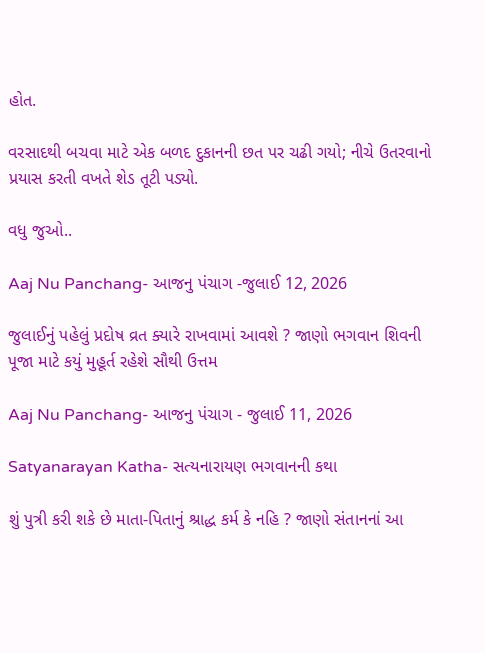હોત.

વરસાદથી બચવા માટે એક બળદ દુકાનની છત પર ચઢી ગયો; નીચે ઉતરવાનો પ્રયાસ કરતી વખતે શેડ તૂટી પડ્યો.

વધુ જુઓ..

Aaj Nu Panchang- આજનુ પંચાગ -જુલાઈ 12, 2026

જુલાઈનું પહેલું પ્રદોષ વ્રત ક્યારે રાખવામાં આવશે ? જાણો ભગવાન શિવની પૂજા માટે કયું મુહૂર્ત રહેશે સૌથી ઉત્તમ

Aaj Nu Panchang- આજનુ પંચાગ - જુલાઈ 11, 2026

Satyanarayan Katha- સત્યનારાયણ ભગવાનની કથા

શું પુત્રી કરી શકે છે માતા-પિતાનું શ્રાદ્ધ કર્મ કે નહિ ? જાણો સંતાનનાં આ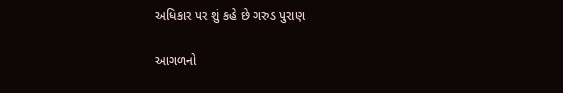અધિકાર પર શું કહે છે ગરુડ પુરાણ

આગળનો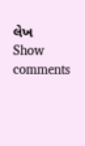લેખ
Show comments